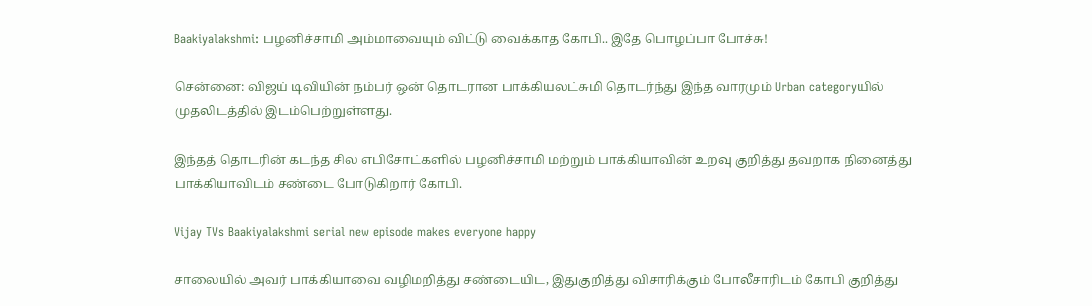Baakiyalakshmi: பழனிச்சாமி அம்மாவையும் விட்டு வைக்காத கோபி.. இதே பொழப்பா போச்சு!

சென்னை: விஜய் டிவியின் நம்பர் ஒன் தொடரான பாக்கியலட்சுமி தொடர்ந்து இந்த வாரமும் Urban categoryயில் முதலிடத்தில் இடம்பெற்றுள்ளது.

இந்தத் தொடரின் கடந்த சில எபிசோட்களில் பழனிச்சாமி மற்றும் பாக்கியாவின் உறவு குறித்து தவறாக நினைத்து பாக்கியாவிடம் சண்டை போடுகிறார் கோபி.

Vijay TVs Baakiyalakshmi serial new episode makes everyone happy

சாலையில் அவர் பாக்கியாவை வழிமறித்து சண்டையிட, இதுகுறித்து விசாரிக்கும் போலீசாரிடம் கோபி குறித்து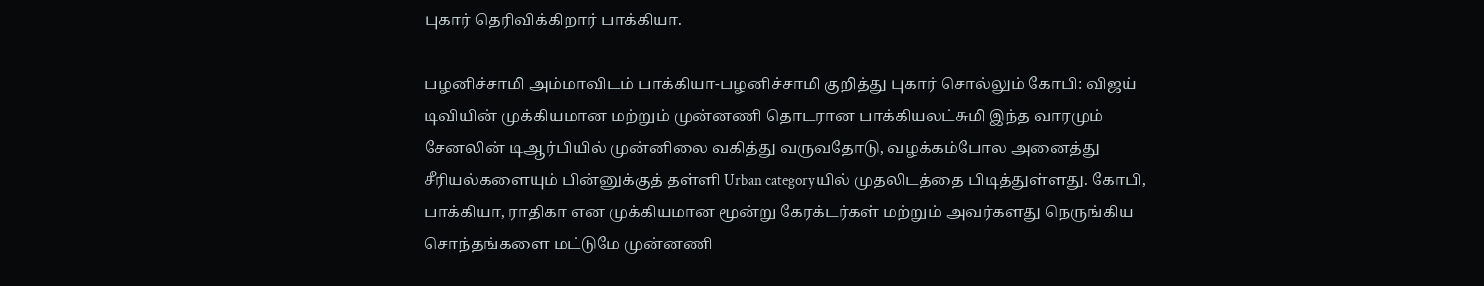புகார் தெரிவிக்கிறார் பாக்கியா.

பழனிச்சாமி அம்மாவிடம் பாக்கியா-பழனிச்சாமி குறித்து புகார் சொல்லும் கோபி: விஜய் டிவியின் முக்கியமான மற்றும் முன்னணி தொடரான பாக்கியலட்சுமி இந்த வாரமும் சேனலின் டிஆர்பியில் முன்னிலை வகித்து வருவதோடு, வழக்கம்போல அனைத்து சீரியல்களையும் பின்னுக்குத் தள்ளி Urban categoryயில் முதலிடத்தை பிடித்துள்ளது. கோபி, பாக்கியா, ராதிகா என முக்கியமான மூன்று கேரக்டர்கள் மற்றும் அவர்களது நெருங்கிய சொந்தங்களை மட்டுமே முன்னணி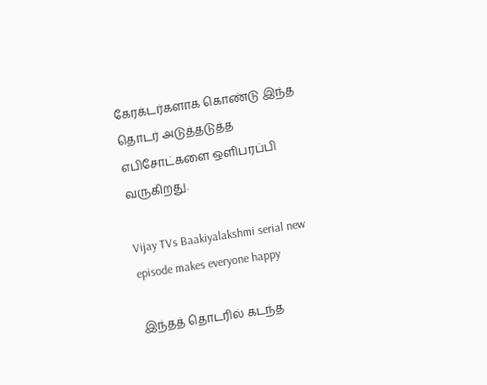கேரக்டர்களாக கொண்டு இந்த தொடர் அடுத்தடுத்த எபிசோட்களை ஒளிபரப்பி வருகிறது.

Vijay TVs Baakiyalakshmi serial new episode makes everyone happy

இந்தத் தொடரில் கடந்த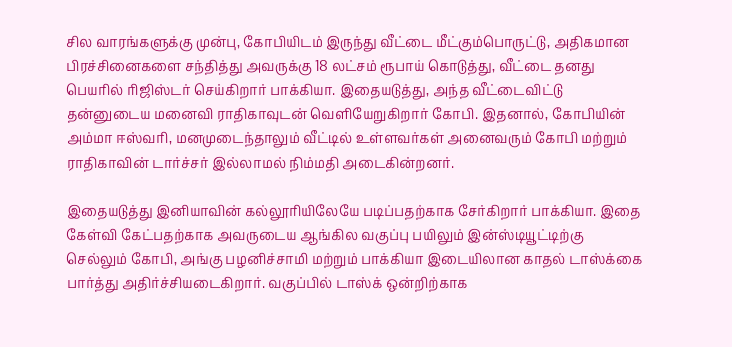சில வாரங்களுக்கு முன்பு, கோபியிடம் இருந்து வீட்டை மீட்கும்பொருட்டு, அதிகமான பிரச்சினைகளை சந்தித்து அவருக்கு 18 லட்சம் ரூபாய் கொடுத்து, வீட்டை தனது பெயரில் ரிஜிஸ்டர் செய்கிறார் பாக்கியா. இதையடுத்து, அந்த வீட்டைவிட்டு தன்னுடைய மனைவி ராதிகாவுடன் வெளியேறுகிறார் கோபி. இதனால், கோபியின் அம்மா ஈஸ்வரி, மனமுடைந்தாலும் வீட்டில் உள்ளவர்கள் அனைவரும் கோபி மற்றும் ராதிகாவின் டார்ச்சர் இல்லாமல் நிம்மதி அடைகின்றனர்.

இதையடுத்து இனியாவின் கல்லூரியிலேயே படிப்பதற்காக சேர்கிறார் பாக்கியா. இதை கேள்வி கேட்பதற்காக அவருடைய ஆங்கில வகுப்பு பயிலும் இன்ஸ்டியூட்டிற்கு செல்லும் கோபி, அங்கு பழனிச்சாமி மற்றும் பாக்கியா இடையிலான காதல் டாஸ்க்கை பார்த்து அதிர்ச்சியடைகிறார். வகுப்பில் டாஸ்க் ஒன்றிற்காக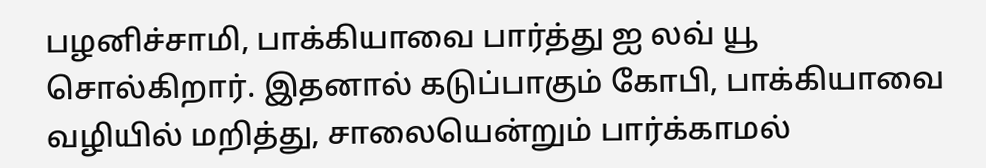பழனிச்சாமி, பாக்கியாவை பார்த்து ஐ லவ் யூ சொல்கிறார். இதனால் கடுப்பாகும் கோபி, பாக்கியாவை வழியில் மறித்து, சாலையென்றும் பார்க்காமல்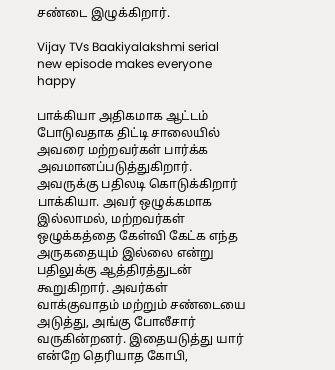சண்டை இழுக்கிறார்.

Vijay TVs Baakiyalakshmi serial new episode makes everyone happy

பாக்கியா அதிகமாக ஆட்டம் போடுவதாக திட்டி சாலையில் அவரை மற்றவர்கள் பார்க்க அவமானப்படுத்துகிறார். அவருக்கு பதிலடி கொடுக்கிறார் பாக்கியா. அவர் ஒழுக்கமாக இல்லாமல், மற்றவர்கள் ஒழுக்கத்தை கேள்வி கேட்க எந்த அருகதையும் இல்லை என்று பதிலுக்கு ஆத்திரத்துடன் கூறுகிறார். அவர்கள் வாக்குவாதம் மற்றும் சண்டையை அடுத்து, அங்கு போலீசார் வருகின்றனர். இதையடுத்து யார் என்றே தெரியாத கோபி,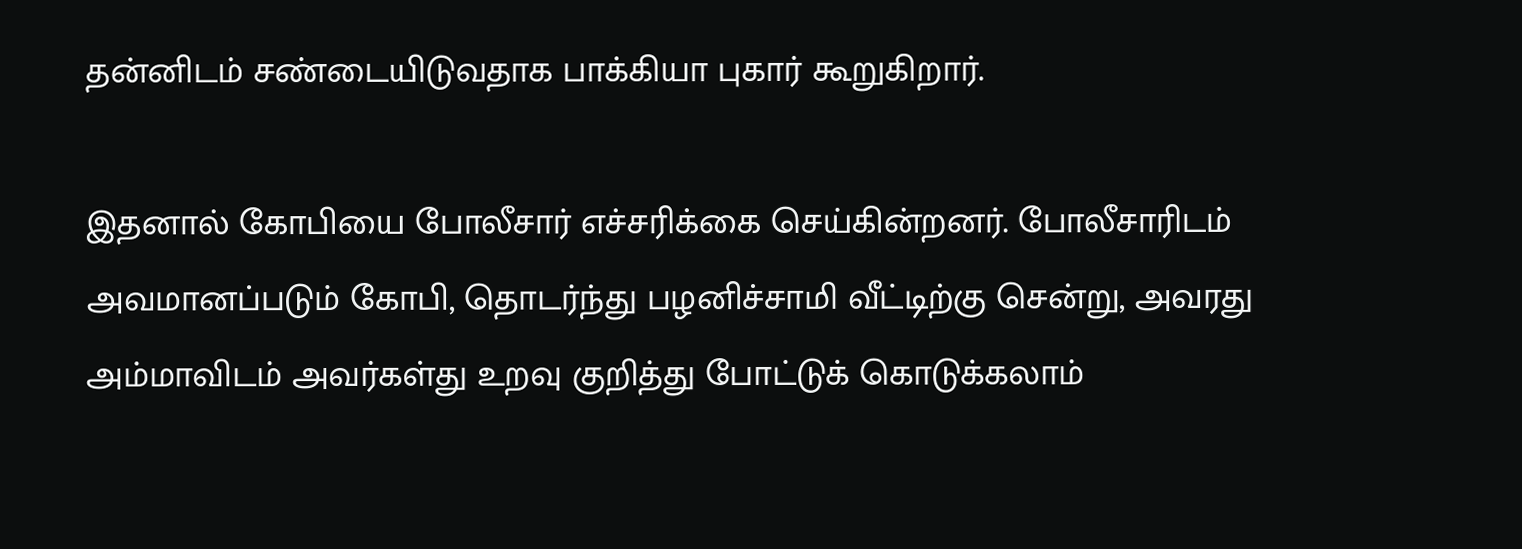தன்னிடம் சண்டையிடுவதாக பாக்கியா புகார் கூறுகிறார்.

இதனால் கோபியை போலீசார் எச்சரிக்கை செய்கின்றனர். போலீசாரிடம் அவமானப்படும் கோபி, தொடர்ந்து பழனிச்சாமி வீட்டிற்கு சென்று, அவரது அம்மாவிடம் அவர்கள்து உறவு குறித்து போட்டுக் கொடுக்கலாம்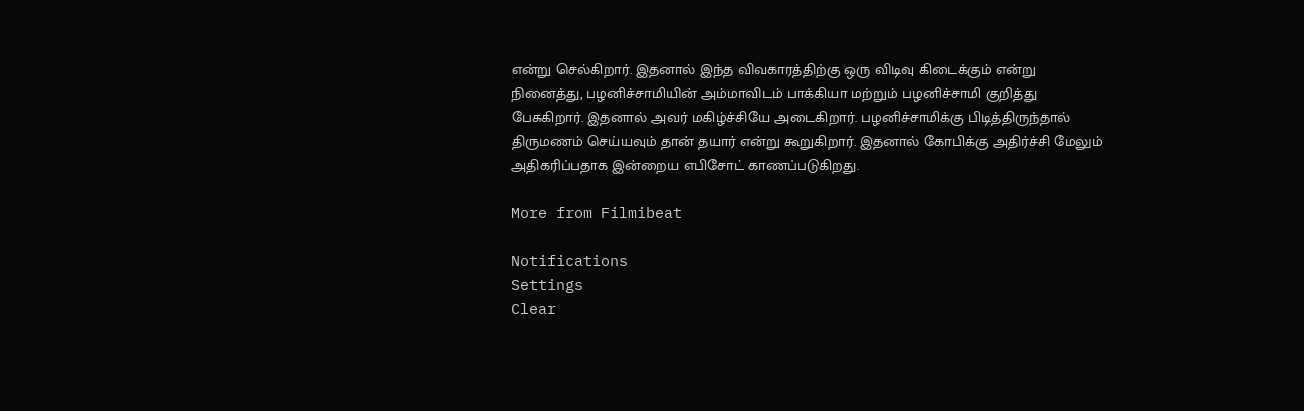என்று செல்கிறார். இதனால் இந்த விவகாரத்திற்கு ஒரு விடிவு கிடைக்கும் என்று நினைத்து, பழனிச்சாமியின் அம்மாவிடம் பாக்கியா மற்றும் பழனிச்சாமி குறித்து பேசுகிறார். இதனால் அவர் மகிழ்ச்சியே அடைகிறார். பழனிச்சாமிக்கு பிடித்திருந்தால் திருமணம் செய்யவும் தான் தயார் என்று கூறுகிறார். இதனால் கோபிக்கு அதிர்ச்சி மேலும் அதிகரிப்பதாக இன்றைய எபிசோட் காணப்படுகிறது.

More from Filmibeat

Notifications
Settings
Clear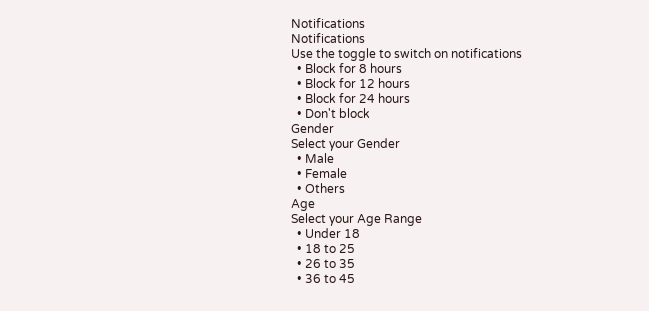Notifications
Notifications
Use the toggle to switch on notifications
  • Block for 8 hours
  • Block for 12 hours
  • Block for 24 hours
  • Don't block
Gender
Select your Gender
  • Male
  • Female
  • Others
Age
Select your Age Range
  • Under 18
  • 18 to 25
  • 26 to 35
  • 36 to 45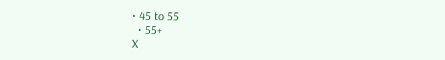• 45 to 55
  • 55+
X